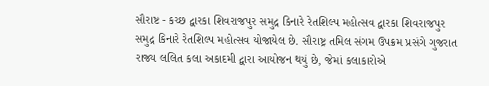સૌરાષ્ટ - કચ્છ દ્વારકા શિવરાજપુર સમુદ્ર કિનારે રેતશિલ્પ મહોત્સવ દ્વારકા શિવરાજપુર સમુદ્ર કિનારે રેતશિલ્પ મહોત્સવ યોજાયેલ છે. સૌરાષ્ટ્ર તમિલ સંગમ ઉપક્રમ પ્રસંગે ગુજરાત રાજ્ય લલિત કલા અકાદમી દ્વારા આયોજન થયું છે, જેમાં કલાકારોએ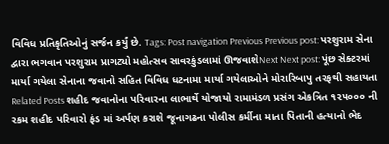વિવિધ પ્રતિકૃતિઓનું સર્જન કર્યું છે. Tags: Post navigation Previous Previous post: પરશુરામ સેના દ્વારા ભગવાન પરશુરામ પ્રાગટ્યો મહોત્સવ સાવરકુંડલામાં ઊજવાશેNext Next post: પૂંછ સેક્ટરમાં માર્યા ગયેલા સેનાના જવાનો સહિત વિવિધ ધટનામા માર્યા ગયેલાઓને મોરારિબાપુ તરફથી સહાયતા Related Posts શહીદ જવાનોના પરિવારના લાભાર્થે યોજાયો રામામંડળ પ્રસંગ એકત્રિત ૧૨૫૦૦૦ ની રકમ શહીદ પરિવારો ફંડ માં અર્પણ કરાશે જૂનાગઢના પોલીસ કર્મીના માતા પિતાની હત્યાનો ભેદ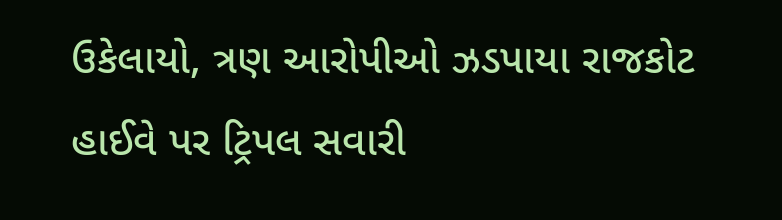ઉકેલાયો, ત્રણ આરોપીઓ ઝડપાયા રાજકોટ હાઈવે પર ટ્રિપલ સવારી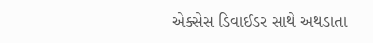એક્સેસ ડિવાઈડર સાથે અથડાતા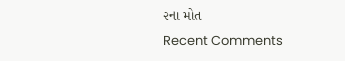૨ના મોત
Recent Comments